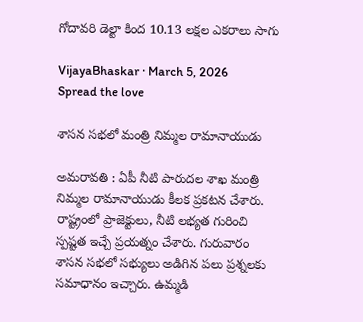గోదావ‌రి డెల్టా కింద 10.13 ల‌క్ష‌ల ఎక‌రాలు సాగు

VijayaBhaskar · March 5, 2026
Spread the love

శాస‌న స‌భ‌లో మంత్రి నిమ్మ‌ల రామానాయుడు

అమ‌రావ‌తి : ఏపీ నీటి పారుద‌ల శాఖ మంత్రి నిమ్మ‌ల రామానాయుడు కీల‌క ప్ర‌క‌ట‌న చేశారు. రాష్ట్రంలో ప్రాజెక్టులు, నీటి ల‌భ్య‌త గురించి స్ప‌ష్ట‌త ఇచ్చే ప్ర‌య‌త్నం చేశారు. గురువారం శాస‌న స‌భ‌లో స‌భ్యులు అడిగిన ప‌లు ప్ర‌శ్నల‌కు స‌మాధానం ఇచ్చారు. ఉమ్మడి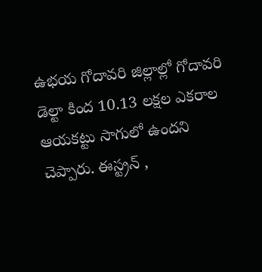ఉభయ గోదావరి జిల్లాల్లో గోదావరి డెల్టా కింద 10.13 లక్షల ఎకరాల ఆయకట్టు సాగులో ఉందని చెప్పారు. ఈస్ట్రన్ ,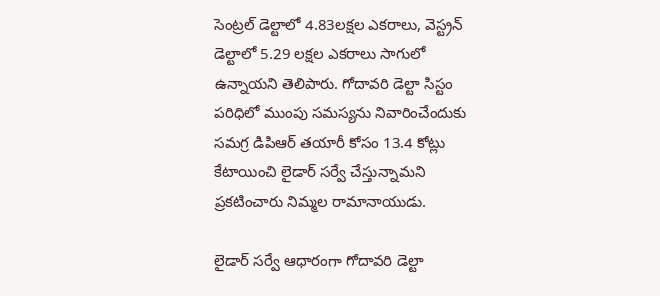సెంట్రల్ డెల్టాలో 4.83లక్షల ఎకరాలు, వెస్ట్రన్ డెల్టాలో 5.29 లక్షల ఎకరాలు సాగులో ఉన్నాయని తెలిపారు. గోదావరి డెల్టా సిస్టం పరిధిలో ముంపు సమస్యను నివారించేందుకు సమగ్ర డిపిఆర్ తయారీ కోసం 13.4 కోట్లు కేటాయించి లైడార్ సర్వే చేస్తున్నామ‌ని ప్ర‌క‌టించారు నిమ్మ‌ల రామానాయుడు.

లైడార్ సర్వే ఆధారంగా గోదావరి డెల్టా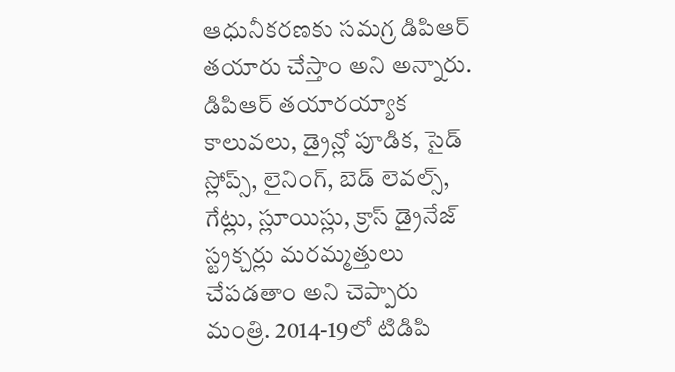ఆధునీకరణకు సమగ్ర డిపిఆర్ తయారు చేస్తాం అని అన్నారు.
డిపిఆర్ తయారయ్యాక కాలువలు, డ్రైన్లో పూడిక, సైడ్ స్లోప్స్, లైనింగ్, బెడ్ లెవల్స్, గేట్లు, స్లూయిస్లు, క్రాస్ డ్రైనేజ్ స్ట్రక్చర్లు మరమ్మత్తులు చేపడతాం అని చెప్పారు మంత్రి. 2014-19లో టిడిపి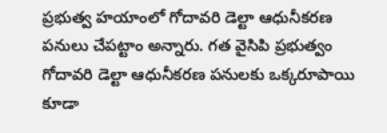ప్రభుత్వ హయాంలో గోదావరి డెల్టా ఆధునీకరణ పనులు చేపట్టాం అన్నారు. గత వైసిపి ప్రభుత్వం గోదావరి డెల్టా ఆధునీకరణ పనులకు ఒక్కరూపాయి కూడా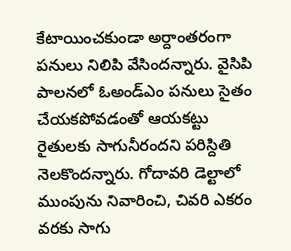కేటాయించకుండా అర్దాంతరంగా పనులు నిలిపి వేసింద‌న్నారు. వైసిపి పాలనలో ఓఅండ్‌ఎం పనులు సైతం చేయక‌పోవడంతో ఆయకట్టు రైతులకు సాగునీరందని పరిస్దితి నెల‌కొంద‌న్నారు. గోదావరి డెల్టాలో ముంపును నివారించి, చివరి ఎకరం వరకు సాగు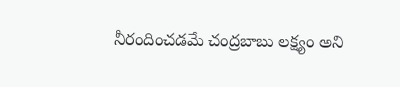నీరందించడమే చంద్రబాబు లక్ష్యం అని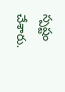స్ప‌ష్టం చేశారు.